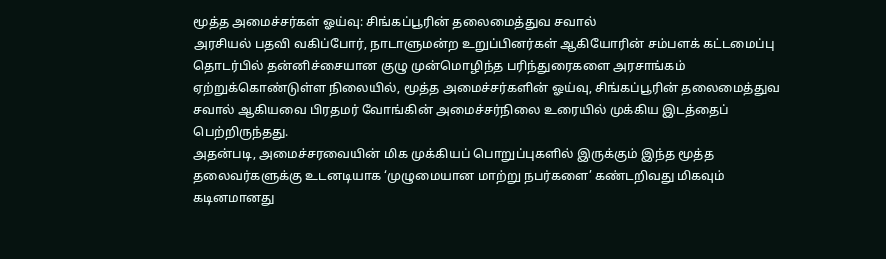மூத்த அமைச்சர்கள் ஓய்வு: சிங்கப்பூரின் தலைமைத்துவ சவால்
அரசியல் பதவி வகிப்போர், நாடாளுமன்ற உறுப்பினர்கள் ஆகியோரின் சம்பளக் கட்டமைப்பு தொடர்பில் தன்னிச்சையான குழு முன்மொழிந்த பரிந்துரைகளை அரசாங்கம் ஏற்றுக்கொண்டுள்ள நிலையில், மூத்த அமைச்சர்களின் ஓய்வு, சிங்கப்பூரின் தலைமைத்துவ சவால் ஆகியவை பிரதமர் வோங்கின் அமைச்சர்நிலை உரையில் முக்கிய இடத்தைப் பெற்றிருந்தது.
அதன்படி, அமைச்சரவையின் மிக முக்கியப் பொறுப்புகளில் இருக்கும் இந்த மூத்த தலைவர்களுக்கு உடனடியாக ‘முழுமையான மாற்று நபர்களை’ கண்டறிவது மிகவும் கடினமானது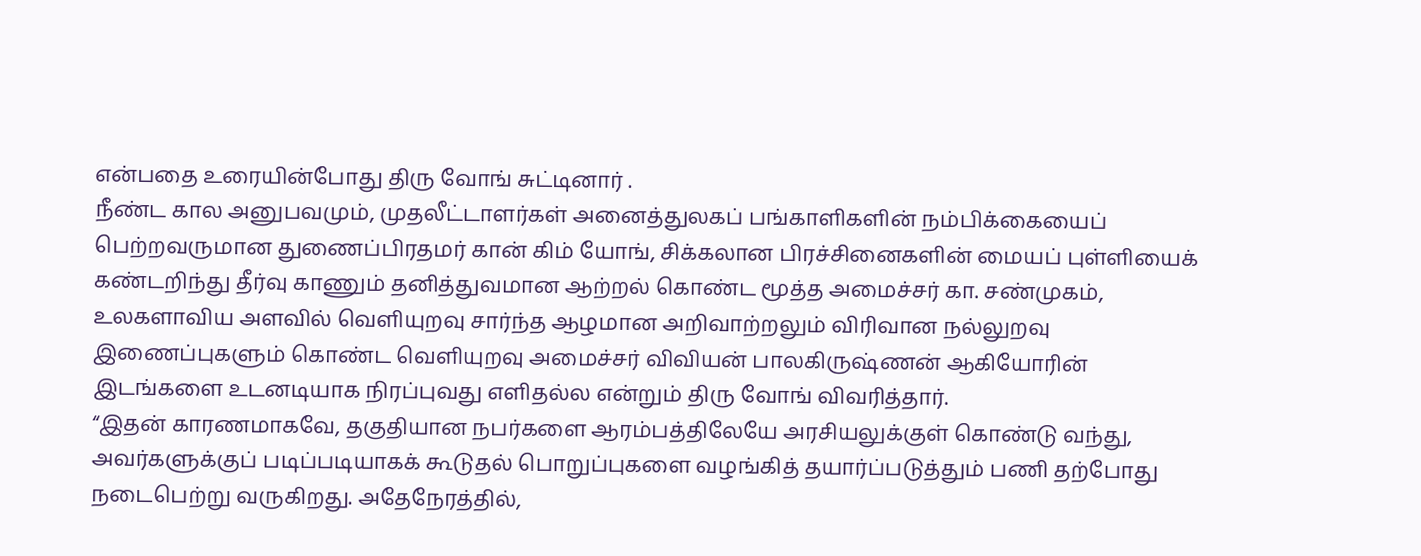என்பதை உரையின்போது திரு வோங் சுட்டினார் .
நீண்ட கால அனுபவமும், முதலீட்டாளர்கள் அனைத்துலகப் பங்காளிகளின் நம்பிக்கையைப் பெற்றவருமான துணைப்பிரதமர் கான் கிம் யோங், சிக்கலான பிரச்சினைகளின் மையப் புள்ளியைக் கண்டறிந்து தீர்வு காணும் தனித்துவமான ஆற்றல் கொண்ட மூத்த அமைச்சர் கா. சண்முகம், உலகளாவிய அளவில் வெளியுறவு சார்ந்த ஆழமான அறிவாற்றலும் விரிவான நல்லுறவு இணைப்புகளும் கொண்ட வெளியுறவு அமைச்சர் விவியன் பாலகிருஷ்ணன் ஆகியோரின் இடங்களை உடனடியாக நிரப்புவது எளிதல்ல என்றும் திரு வோங் விவரித்தார்.
“இதன் காரணமாகவே, தகுதியான நபர்களை ஆரம்பத்திலேயே அரசியலுக்குள் கொண்டு வந்து, அவர்களுக்குப் படிப்படியாகக் கூடுதல் பொறுப்புகளை வழங்கித் தயார்ப்படுத்தும் பணி தற்போது நடைபெற்று வருகிறது. அதேநேரத்தில்,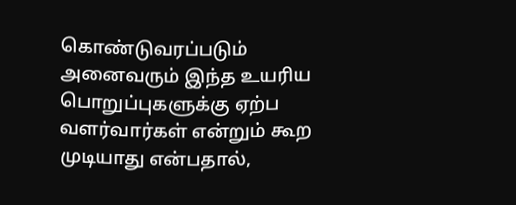கொண்டுவரப்படும் அனைவரும் இந்த உயரிய பொறுப்புகளுக்கு ஏற்ப வளர்வார்கள் என்றும் கூற முடியாது என்பதால்,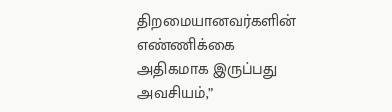திறமையானவர்களின் எண்ணிக்கை அதிகமாக இருப்பது அவசியம்,”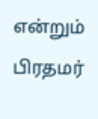என்றும் பிரதமர்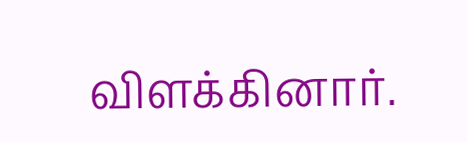விளக்கினார்.